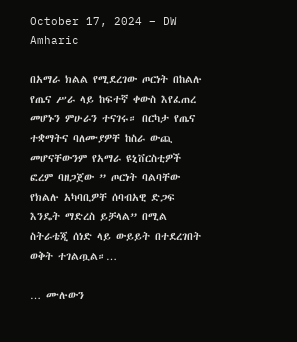October 17, 2024 – DW Amharic

በአማራ ክልል የሚደረገው ጦርነት በከልሉ የጤና ሥራ ላይ ከፍተኛ ቀውስ እየፈጠረ መሆኑን ምሁራን ተናገሩ። በርካታ የጤና ተቋማትና ባለሙያዎቸ ከስራ ውጪ መሆናቸውንም የአማራ ዩኒቨርስቲዎች ፎረም ባዘጋጀው ” ጦርነት ባልባቸው የክልሉ አካባቢዎቸ ሰባብአዊ ድጋፍ እንዴት ማድረስ ይቻላል” በሚል ስትራቴጂ ሰነድ ላይ ውይይት በተደረገበት ወቅት ተገልጧል።…

… ሙሉውን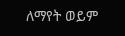ለማየት ወይም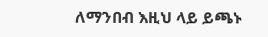ለማንበብ እዚህ ላይ ይጫኑ